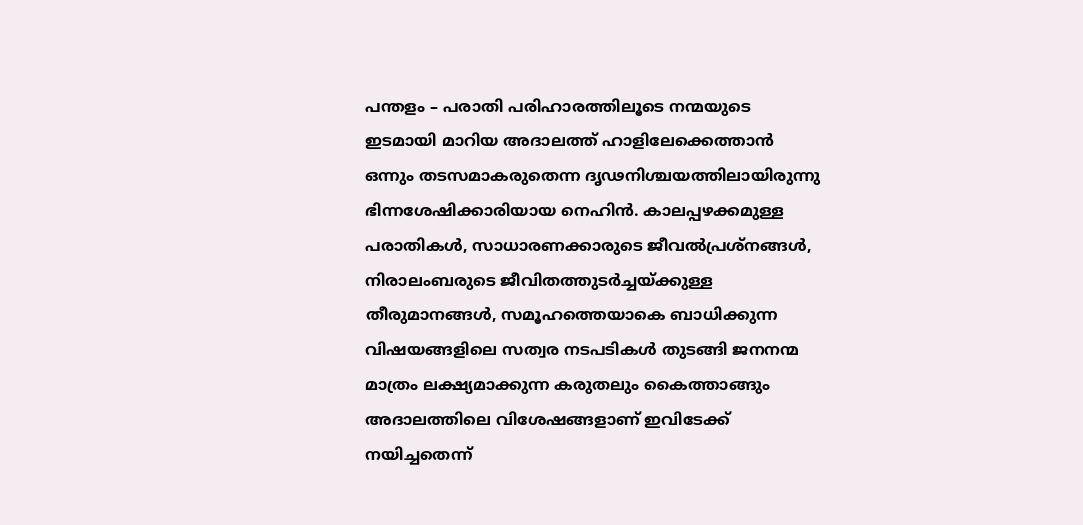പന്തളം – പരാതി പരിഹാരത്തിലൂടെ നന്മയുടെ ഇടമായി മാറിയ അദാലത്ത് ഹാളിലേക്കെത്താൻ ഒന്നും തടസമാകരുതെന്ന ദൃഢനിശ്ചയത്തിലായിരുന്നു ഭിന്നശേഷിക്കാരിയായ നെഹിൻ. കാലപ്പഴക്കമുള്ള പരാതികൾ, സാധാരണക്കാരുടെ ജീവൽപ്രശ്നങ്ങൾ, നിരാലംബരുടെ ജീവിതത്തുടർച്ചയ്ക്കുള്ള തീരുമാനങ്ങൾ, സമൂഹത്തെയാകെ ബാധിക്കുന്ന വിഷയങ്ങളിലെ സത്വര നടപടികൾ തുടങ്ങി ജനനന്മ മാത്രം ലക്ഷ്യമാക്കുന്ന കരുതലും കൈത്താങ്ങും അദാലത്തിലെ വിശേഷങ്ങളാണ് ഇവിടേക്ക് നയിച്ചതെന്ന്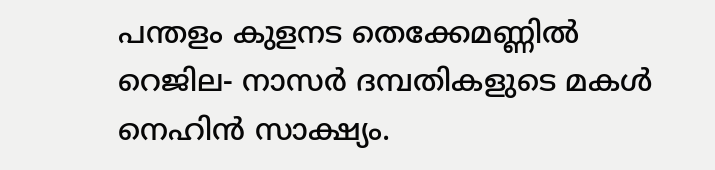പന്തളം കുളനട തെക്കേമണ്ണിൽ റെജില- നാസർ ദമ്പതികളുടെ മകൾ നെഹിൻ സാക്ഷ്യം.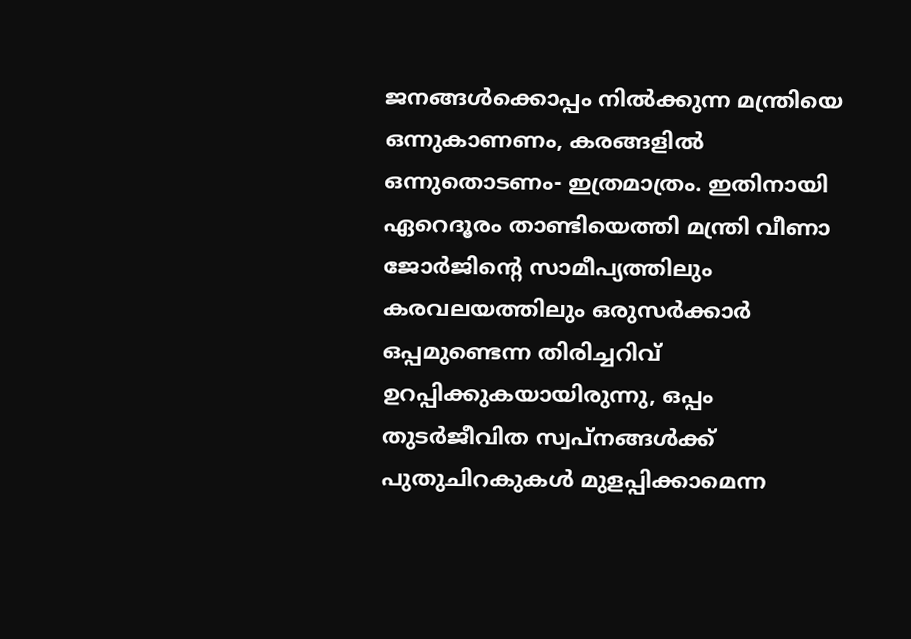ജനങ്ങൾക്കൊപ്പം നിൽക്കുന്ന മന്ത്രിയെ ഒന്നുകാണണം, കരങ്ങളിൽ ഒന്നുതൊടണം- ഇത്രമാത്രം. ഇതിനായി ഏറെദൂരം താണ്ടിയെത്തി മന്ത്രി വീണാ ജോർജിന്റെ സാമീപ്യത്തിലും കരവലയത്തിലും ഒരുസർക്കാർ ഒപ്പമുണ്ടെന്ന തിരിച്ചറിവ് ഉറപ്പിക്കുകയായിരുന്നു, ഒപ്പം തുടർജീവിത സ്വപ്നങ്ങൾക്ക് പുതുചിറകുകൾ മുളപ്പിക്കാമെന്ന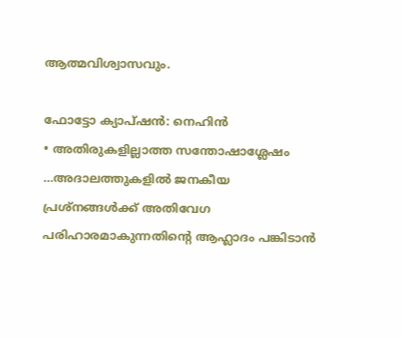ആത്മവിശ്വാസവും.

ഫോട്ടോ ക്യാപ്ഷൻ: നെഹിൻ
• അതിരുകളില്ലാത്ത സന്തോഷാശ്ലേഷം …അദാലത്തുകളിൽ ജനകീയ പ്രശ്നങ്ങൾക്ക് അതിവേഗ പരിഹാരമാകുന്നതിന്റെ ആഹ്ലാദം പങ്കിടാൻ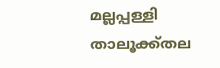മല്ലപ്പള്ളി താലൂക്ക്തല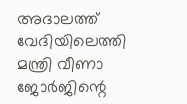അദാലത്ത് വേദിയിലെത്തി മന്ത്രി വീണാ ജോർജിന്റെ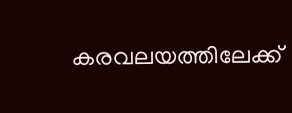കരവലയത്തിലേക്ക്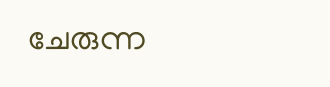ചേരുന്ന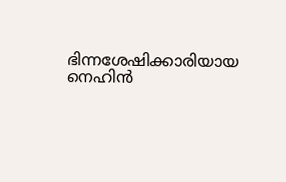ഭിന്നശേഷിക്കാരിയായ നെഹിൻ